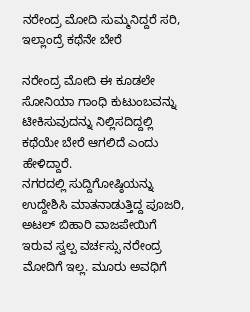ನರೇಂದ್ರ ಮೋದಿ ಸುಮ್ಮನಿದ್ದರೆ ಸರಿ, ಇಲ್ಲಾಂದ್ರೆ ಕಥೆನೇ ಬೇರೆ

ನರೇಂದ್ರ ಮೋದಿ ಈ ಕೂಡಲೇ ಸೋನಿಯಾ ಗಾಂಧಿ ಕುಟುಂಬವನ್ನು ಟೀಕಿಸುವುದನ್ನು ನಿಲ್ಲಿಸದಿದ್ದಲ್ಲಿ ಕಥೆಯೇ ಬೇರೆ ಆಗಲಿದೆ ಎಂದು ಹೇಳಿದ್ದಾರೆ.
ನಗರದಲ್ಲಿ ಸುದ್ದಿಗೋಷ್ಠಿಯನ್ನು ಉದ್ದೇಶಿಸಿ ಮಾತನಾಡುತ್ತಿದ್ದ ಪೂಜರಿ, ಅಟಲ್ ಬಿಹಾರಿ ವಾಜಪೇಯಿಗೆ ಇರುವ ಸ್ವಲ್ಪ ವರ್ಚಸ್ಸು ನರೇಂದ್ರ ಮೋದಿಗೆ ಇಲ್ಲ. ಮೂರು ಅವಧಿಗೆ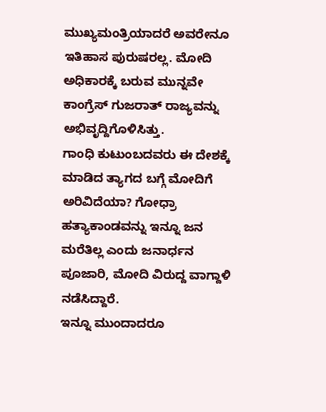ಮುಖ್ಯಮಂತ್ರಿಯಾದರೆ ಅವರೇನೂ ಇತಿಹಾಸ ಪುರುಷರಲ್ಲ. ಮೋದಿ ಅಧಿಕಾರಕ್ಕೆ ಬರುವ ಮುನ್ನವೇ ಕಾಂಗ್ರೆಸ್ ಗುಜರಾತ್ ರಾಜ್ಯವನ್ನು ಅಭಿವೃದ್ದಿಗೊಳಿಸಿತ್ತು.
ಗಾಂಧಿ ಕುಟುಂಬದವರು ಈ ದೇಶಕ್ಕೆ ಮಾಡಿದ ತ್ಯಾಗದ ಬಗ್ಗೆ ಮೋದಿಗೆ ಅರಿವಿದೆಯಾ? ಗೋಧ್ರಾ ಹತ್ಯಾಕಾಂಡವನ್ನು ಇನ್ನೂ ಜನ ಮರೆತಿಲ್ಲ ಎಂದು ಜನಾರ್ಧನ ಪೂಜಾರಿ, ಮೋದಿ ವಿರುದ್ದ ವಾಗ್ದಾಳಿ ನಡೆಸಿದ್ದಾರೆ.
ಇನ್ನೂ ಮುಂದಾದರೂ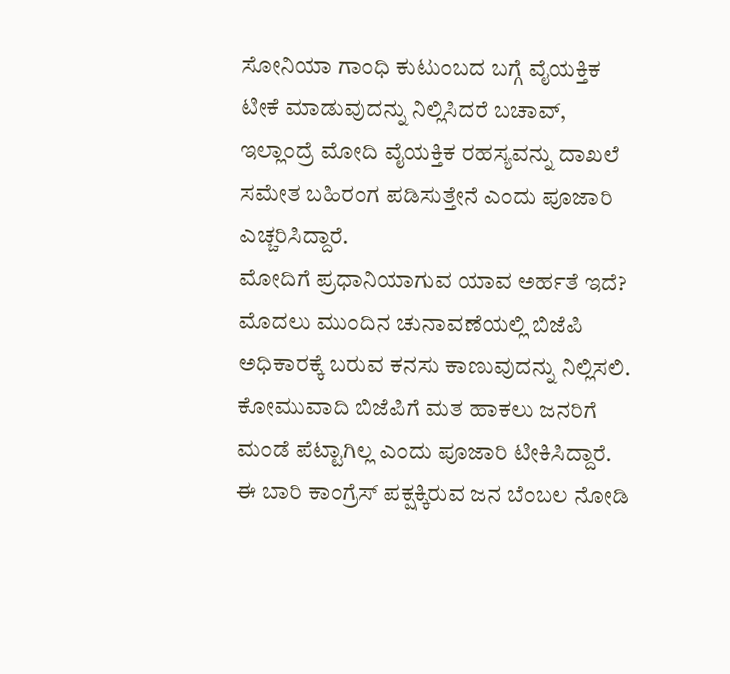ಸೋನಿಯಾ ಗಾಂಧಿ ಕುಟುಂಬದ ಬಗ್ಗೆ ವೈಯಕ್ತಿಕ ಟೀಕೆ ಮಾಡುವುದನ್ನು ನಿಲ್ಲಿಸಿದರೆ ಬಚಾವ್, ಇಲ್ಲಾಂದ್ರೆ ಮೋದಿ ವೈಯಕ್ತಿಕ ರಹಸ್ಯವನ್ನು ದಾಖಲೆ ಸಮೇತ ಬಹಿರಂಗ ಪಡಿಸುತ್ತೇನೆ ಎಂದು ಪೂಜಾರಿ ಎಚ್ಚರಿಸಿದ್ದಾರೆ.
ಮೋದಿಗೆ ಪ್ರಧಾನಿಯಾಗುವ ಯಾವ ಅರ್ಹತೆ ಇದೆ? ಮೊದಲು ಮುಂದಿನ ಚುನಾವಣೆಯಲ್ಲಿ ಬಿಜೆಪಿ ಅಧಿಕಾರಕ್ಕೆ ಬರುವ ಕನಸು ಕಾಣುವುದನ್ನು ನಿಲ್ಲಿಸಲಿ. ಕೋಮುವಾದಿ ಬಿಜೆಪಿಗೆ ಮತ ಹಾಕಲು ಜನರಿಗೆ ಮಂಡೆ ಪೆಟ್ಟಾಗಿಲ್ಲ ಎಂದು ಪೂಜಾರಿ ಟೀಕಿಸಿದ್ದಾರೆ.
ಈ ಬಾರಿ ಕಾಂಗ್ರೆಸ್ ಪಕ್ಷಕ್ಕಿರುವ ಜನ ಬೆಂಬಲ ನೋಡಿ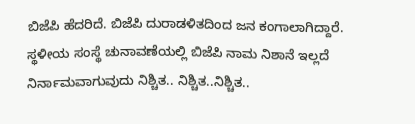ಬಿಜೆಪಿ ಹೆದರಿದೆ. ಬಿಜೆಪಿ ದುರಾಡಳಿತದಿಂದ ಜನ ಕಂಗಾಲಾಗಿದ್ದಾರೆ.
ಸ್ಥಳೀಯ ಸಂಸ್ಥೆ ಚುನಾವಣೆಯಲ್ಲಿ ಬಿಜೆಪಿ ನಾಮ ನಿಶಾನೆ ಇಲ್ಲದೆ ನಿರ್ನಾಮವಾಗುವುದು ನಿಶ್ಚಿತ.. ನಿಶ್ಚಿತ..ನಿಶ್ಚಿತ..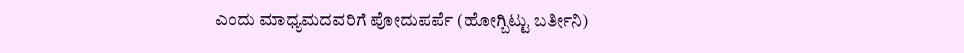ಎಂದು ಮಾಧ್ಯಮದವರಿಗೆ ಪೋದುಪರ್ಪೆ (ಹೋಗ್ಬಿಟ್ಟು ಬರ್ತೀನಿ)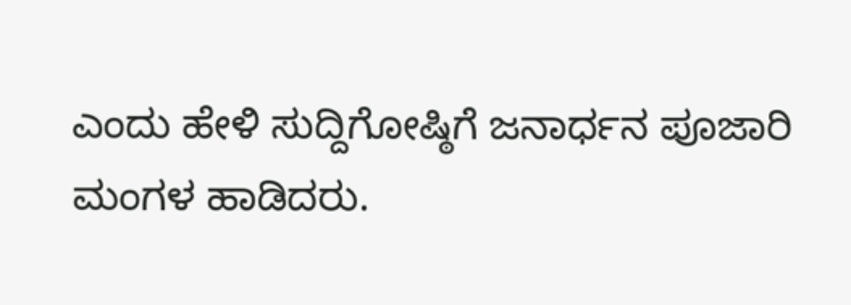ಎಂದು ಹೇಳಿ ಸುದ್ದಿಗೋಷ್ಠಿಗೆ ಜನಾರ್ಧನ ಪೂಜಾರಿ ಮಂಗಳ ಹಾಡಿದರು.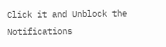Click it and Unblock the Notifications